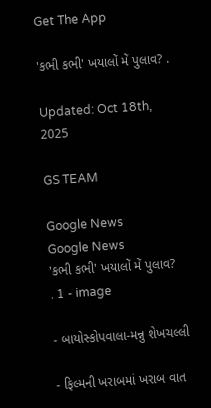Get The App

'કભી કભી' ખયાલોં મેં પુલાવ? .

Updated: Oct 18th, 2025

GS TEAM

Google News
Google News
'કભી કભી' ખયાલોં મેં પુલાવ?                              . 1 - image

- બાયોસ્કોપવાલા-મન્નુ શેખચલ્લી

- ફિલ્મની ખરાબમાં ખરાબ વાત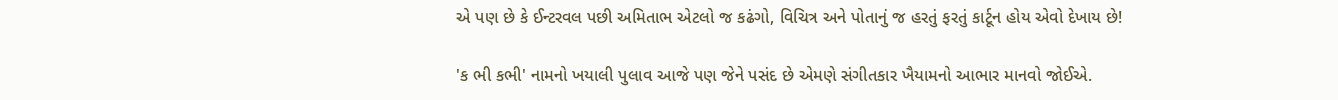એ પણ છે કે ઈન્ટરવલ પછી અમિતાભ એટલો જ કઢંગો, વિચિત્ર અને પોતાનું જ હરતું ફરતું કાર્ટૂન હોય એવો દેખાય છે!

'ક ભી કભી' નામનો ખયાલી પુલાવ આજે પણ જેને પસંદ છે એમણે સંગીતકાર ખૈયામનો આભાર માનવો જોઈએ.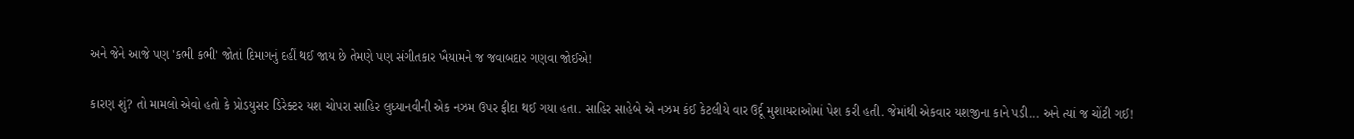અને જેને આજે પણ 'કભી કભી' જોતાં દિમાગનું દહીં થઈ જાય છે તેમણે પણ સંગીતકાર ખૈયામને જ જવાબદાર ગણવા જોઈએ!

કારણ શું? તો મામલો એવો હતો કે પ્રોડયુસર ડિરેક્ટર યશ ચોપરા સાહિર લુધ્યાનવીની એક નઝમ ઉપર ફીદા થઈ ગયા હતા. સાહિર સાહેબે એ નઝમ કંઈ કેટલીયે વાર ઉર્દૂ મુશાયરાઓમાં પેશ કરી હતી. જેમાંથી એકવાર યશજીના કાને પડી... અને ત્યાં જ ચોંટી ગઈ!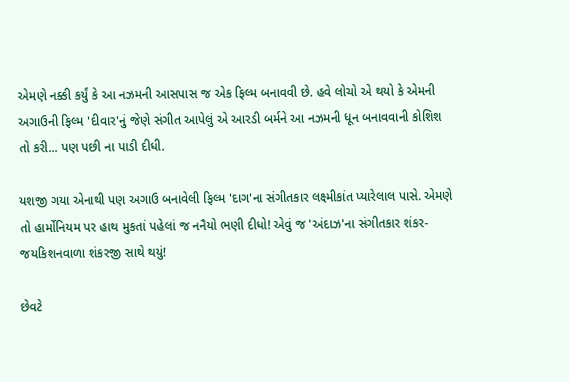એમણે નક્કી કર્યું કે આ નઝમની આસપાસ જ એક ફિલ્મ બનાવવી છે. હવે લોચો એ થયો કે એમની અગાઉની ફિલ્મ 'દીવાર'નું જેણે સંગીત આપેલું એ આરડી બર્મને આ નઝમની ધૂન બનાવવાની કોશિશ તો કરી... પણ પછી ના પાડી દીધી.

યશજી ગયા એનાથી પણ અગાઉ બનાવેલી ફિલ્મ 'દાગ'ના સંગીતકાર લક્ષ્મીકાંત પ્યારેલાલ પાસે. એમણે તો હાર્મોનિયમ પર હાથ મુકતાં પહેલાં જ નનૈયો ભણી દીધો! એવું જ 'અંદાઝ'ના સંગીતકાર શંકર-જયકિશનવાળા શંકરજી સાથે થયું!

છેવટે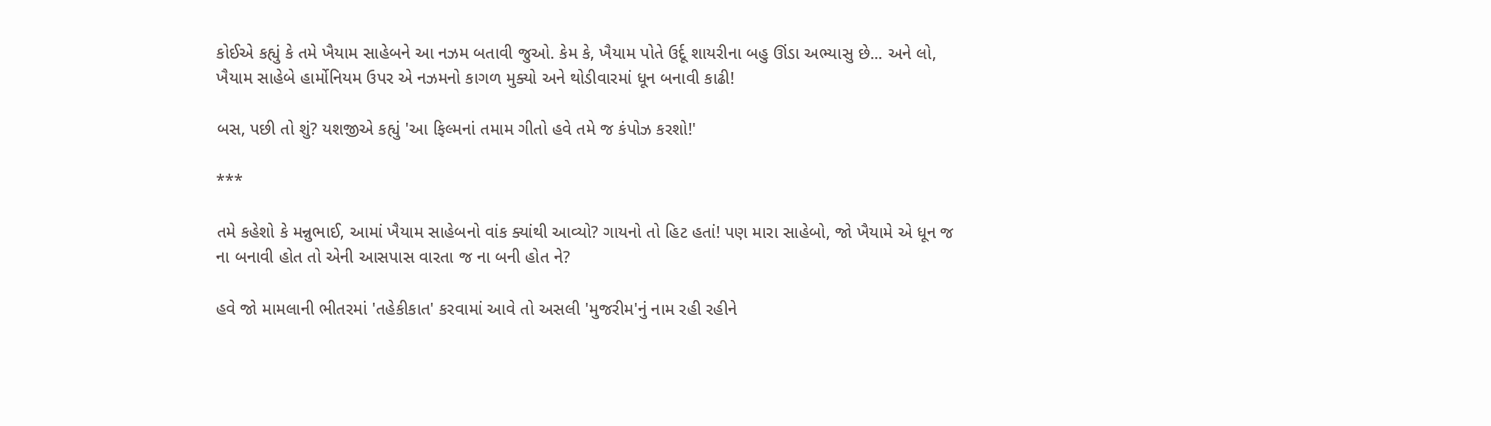કોઈએ કહ્યું કે તમે ખૈયામ સાહેબને આ નઝમ બતાવી જુઓ. કેમ કે, ખૈયામ પોતે ઉર્દૂ શાયરીના બહુ ઊંડા અભ્યાસુ છે... અને લો, ખૈયામ સાહેબે હાર્મોનિયમ ઉપર એ નઝમનો કાગળ મુક્યો અને થોડીવારમાં ધૂન બનાવી કાઢી!

બસ, પછી તો શું? યશજીએ કહ્યું 'આ ફિલ્મનાં તમામ ગીતો હવે તમે જ કંપોઝ કરશો!'

***

તમે કહેશો કે મન્નુભાઈ, આમાં ખૈયામ સાહેબનો વાંક ક્યાંથી આવ્યો? ગાયનો તો હિટ હતાં! પણ મારા સાહેબો, જો ખૈયામે એ ધૂન જ ના બનાવી હોત તો એની આસપાસ વારતા જ ના બની હોત ને?

હવે જો મામલાની ભીતરમાં 'તહેકીકાત' કરવામાં આવે તો અસલી 'મુજરીમ'નું નામ રહી રહીને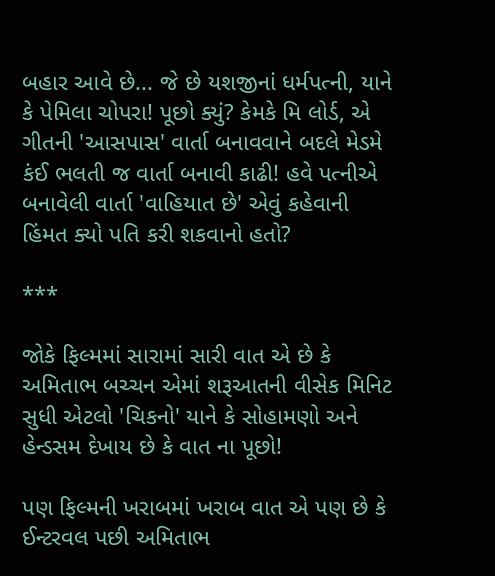બહાર આવે છે... જે છે યશજીનાં ધર્મપત્ની, યાને કે પેમિલા ચોપરા! પૂછો ક્યું? કેમકે મિ લોર્ડ, એ ગીતની 'આસપાસ' વાર્તા બનાવવાને બદલે મેડમે કંઈ ભલતી જ વાર્તા બનાવી કાઢી! હવે પત્નીએ બનાવેલી વાર્તા 'વાહિયાત છે' એવું કહેવાની હિંમત ક્યો પતિ કરી શકવાનો હતો?

***

જોકે ફિલ્મમાં સારામાં સારી વાત એ છે કે અમિતાભ બચ્ચન એમાં શરૂઆતની વીસેક મિનિટ સુધી એટલો 'ચિકનો' યાને કે સોહામણો અને હેન્ડસમ દેખાય છે કે વાત ના પૂછો!

પણ ફિલ્મની ખરાબમાં ખરાબ વાત એ પણ છે કે ઈન્ટરવલ પછી અમિતાભ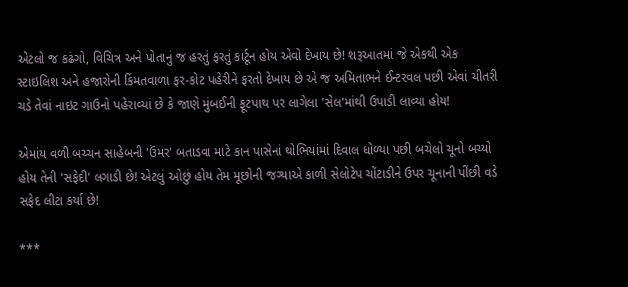એટલો જ કઢંગો, વિચિત્ર અને પોતાનું જ હરતું ફરતું કાર્ટૂન હોય એવો દેખાય છે! શરૂઆતમાં જે એકથી એક સ્ટાઇલિશ અને હજારોની કિંમતવાળા ફર-કોટ પહેરીને ફરતો દેખાય છે એ જ અમિતાભને ઈન્ટરવલ પછી એવાં ચીતરી ચડે તેવાં નાઇટ ગાઉનો પહેરાવ્યાં છે કે જાણે મુંબઈની ફૂટપાથ પર લાગેલા 'સેલ'માંથી ઉપાડી લાવ્યા હોય!

એમાંય વળી બચ્ચન સાહેબની 'ઉંમર' બતાડવા માટે કાન પાસેનાં થોભિયાંમાં દિવાલ ધોળ્યા પછી બચેલો ચૂનો બચ્યો હોય તેની 'સફેદી' લગાડી છે! એટલું ઓછું હોય તેમ મૂછોની જગ્યાએ કાળી સેલોટેપ ચોંટાડીને ઉપર ચૂનાની પીંછી વડે સફેદ લીટા કર્યા છે!

***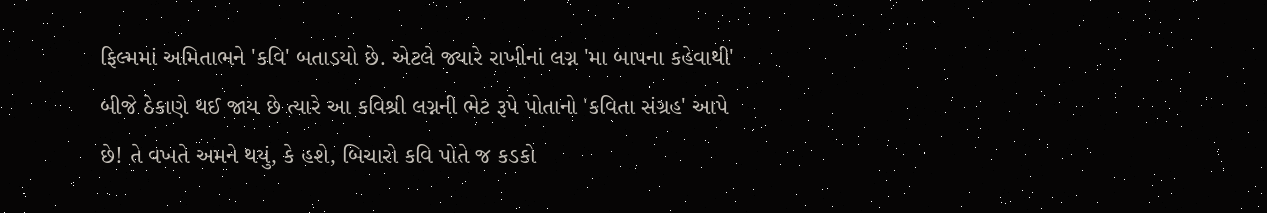ફિલ્મમાં અમિતાભને 'કવિ' બતાડયો છે. એટલે જ્યારે રાખીનાં લગ્ન 'મા બાપના કહેવાથી' બીજે ઠેકાણે થઈ જાય છે ત્યારે આ કવિશ્રી લગ્નની ભેટ રૂપે પોતાનો 'કવિતા સંગ્રહ' આપે છે! તે વખતે અમને થયું, કે હશે, બિચારો કવિ પોતે જ કડકો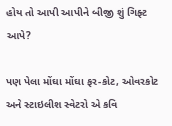હોય તો આપી આપીને બીજી શું ગિફ્ટ આપે?

પણ પેલા મોંઘા મોંઘા ફર-કોટ, ઓવરકોટ અને સ્ટાઇલીશ સ્વેટરો એ કવિ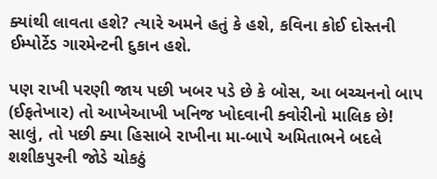ક્યાંથી લાવતા હશે? ત્યારે અમને હતું કે હશે, કવિના કોઈ દોસ્તની ઈમ્પોર્ટેડ ગારમેન્ટની દુકાન હશે.

પણ રાખી પરણી જાય પછી ખબર પડે છે કે બોસ, આ બચ્ચનનો બાપ (ઈફતેખાર) તો આખેઆખી ખનિજ ખોદવાની ક્વોરીનો માલિક છે! સાલું, તો પછી ક્યા હિસાબે રાખીના મા-બાપે અમિતાભને બદલે શશીકપુરની જોડે ચોકઠું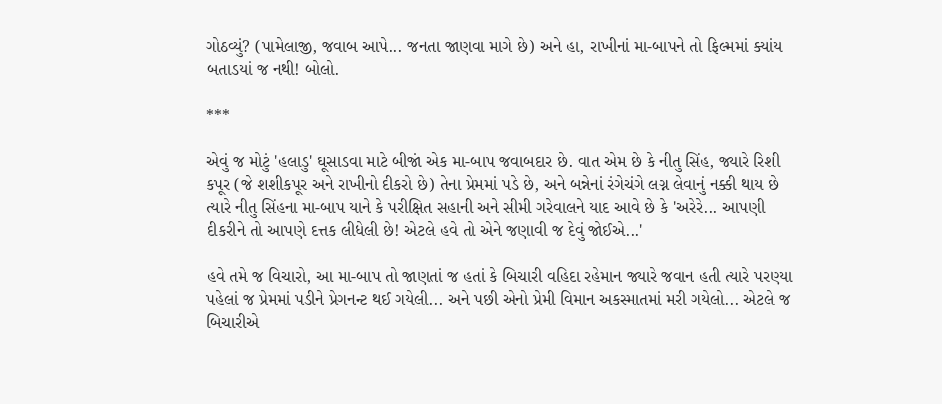ગોઠવ્યું? (પામેલાજી, જવાબ આપે... જનતા જાણવા માગે છે) અને હા, રાખીનાં મા-બાપને તો ફિલ્મમાં ક્યાંય બતાડયાં જ નથી! બોલો.

***

એવું જ મોટું 'હલાડુ' ઘૂસાડવા માટે બીજાં એક મા-બાપ જવાબદાર છે. વાત એમ છે કે નીતુ સિંહ, જ્યારે રિશી કપૂર (જે શશીકપૂર અને રાખીનો દીકરો છે) તેના પ્રેમમાં પડે છે, અને બન્નેનાં રંગેચંગે લગ્ન લેવાનું નક્કી થાય છે ત્યારે નીતુ સિંહના મા-બાપ યાને કે પરીક્ષિત સહાની અને સીમી ગરેવાલને યાદ આવે છે કે 'અરેરે... આપણી દીકરીને તો આપણે દત્તક લીધેલી છે! એટલે હવે તો એને જણાવી જ દેવું જોઈએ...'

હવે તમે જ વિચારો, આ મા-બાપ તો જાણતાં જ હતાં કે બિચારી વહિદા રહેમાન જ્યારે જવાન હતી ત્યારે પરણ્યા પહેલાં જ પ્રેમમાં પડીને પ્રેગનન્ટ થઈ ગયેલી... અને પછી એનો પ્રેમી વિમાન અકસ્માતમાં મરી ગયેલો... એટલે જ બિચારીએ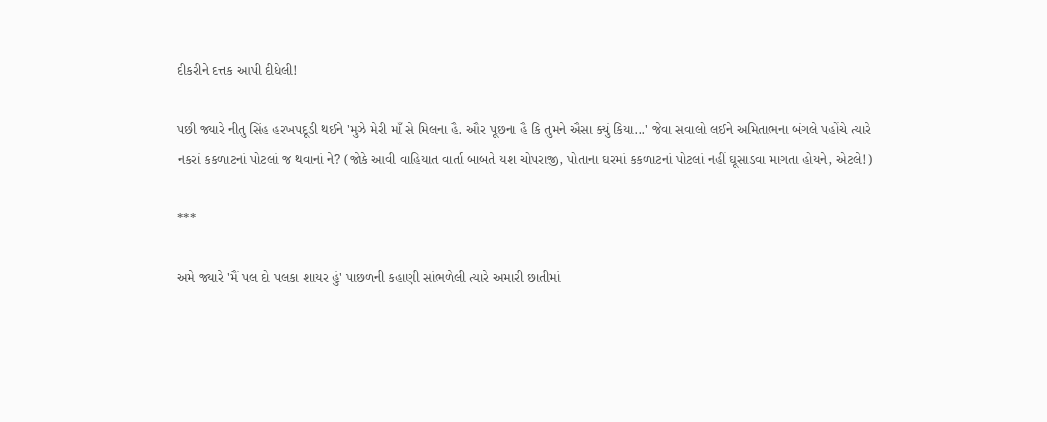દીકરીને દત્તક આપી દીધેલી!

પછી જ્યારે નીતુ સિંહ હરખપદૂડી થઈને 'મુઝે મેરી માઁ સે મિલના હૈ. ઔર પૂછના હૈ કિ તુમને ઐસા ક્યું કિયા...' જેવા સવાલો લઈને અમિતાભના બંગલે પહોંચે ત્યારે નકરાં કકળાટનાં પોટલાં જ થવાનાં ને? (જોકે આવી વાહિયાત વાર્તા બાબતે યશ ચોપરાજી, પોતાના ઘરમાં કકળાટનાં પોટલાં નહીં ઘૂસાડવા માગતા હોયને, એટલે!)

***

અમે જ્યારે 'મૈં પલ દો પલકા શાયર હું' પાછળની કહાણી સાંભળેલી ત્યારે અમારી છાતીમાં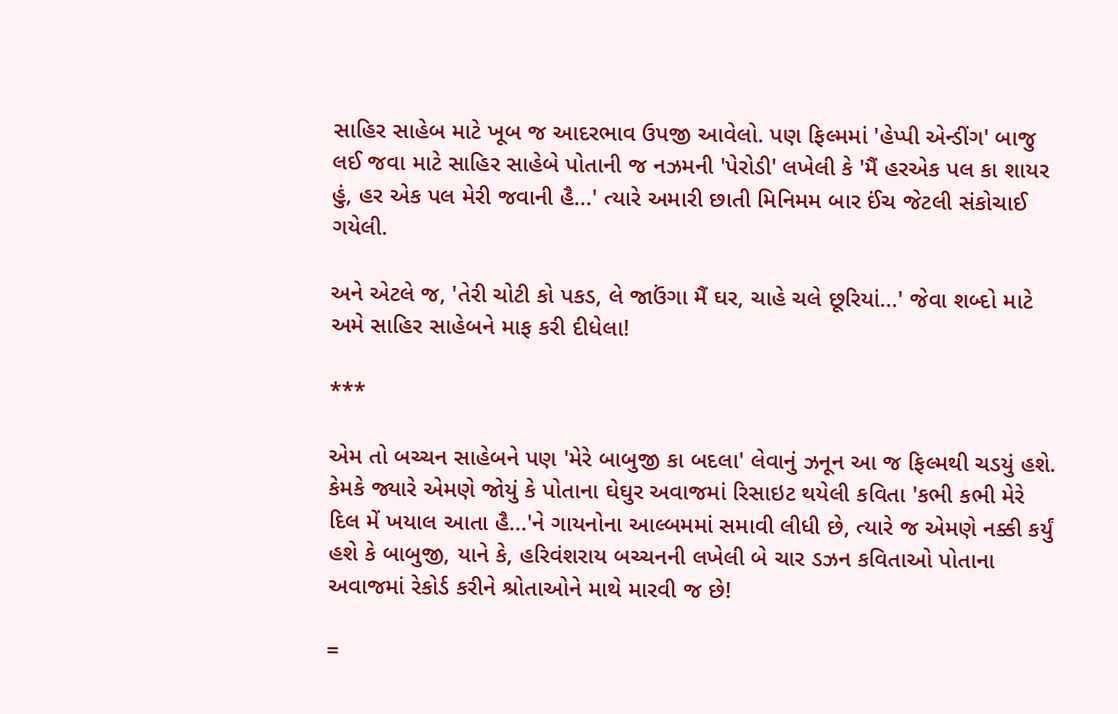સાહિર સાહેબ માટે ખૂબ જ આદરભાવ ઉપજી આવેલો. પણ ફિલ્મમાં 'હેપ્પી એન્ડીંગ' બાજુ લઈ જવા માટે સાહિર સાહેબે પોતાની જ નઝમની 'પેરોડી' લખેલી કે 'મૈં હરએક પલ કા શાયર હું, હર એક પલ મેરી જવાની હૈ...' ત્યારે અમારી છાતી મિનિમમ બાર ઈંચ જેટલી સંકોચાઈ ગયેલી.

અને એટલે જ, 'તેરી ચોટી કો પકડ, લે જાઉંગા મૈં ઘર, ચાહે ચલે છૂરિયાં...' જેવા શબ્દો માટે અમે સાહિર સાહેબને માફ કરી દીધેલા!

***

એમ તો બચ્ચન સાહેબને પણ 'મેરે બાબુજી કા બદલા' લેવાનું ઝનૂન આ જ ફિલ્મથી ચડયું હશે. કેમકે જ્યારે એમણે જોયું કે પોતાના ઘેઘુર અવાજમાં રિસાઇટ થયેલી કવિતા 'કભી કભી મેરે દિલ મેં ખયાલ આતા હૈ...'ને ગાયનોના આલ્બમમાં સમાવી લીધી છે, ત્યારે જ એમણે નક્કી કર્યું હશે કે બાબુજી, યાને કે, હરિવંશરાય બચ્ચનની લખેલી બે ચાર ડઝન કવિતાઓ પોતાના અવાજમાં રેકોર્ડ કરીને શ્રોતાઓને માથે મારવી જ છે!

=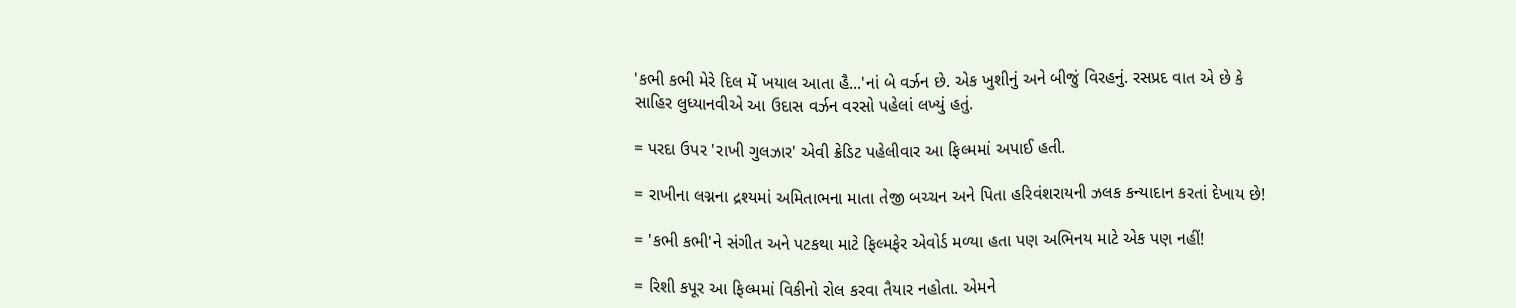'કભી કભી મેરે દિલ મેં ખયાલ આતા હૈ...'નાં બે વર્ઝન છે. એક ખુશીનું અને બીજું વિરહનું. રસપ્રદ વાત એ છે કે સાહિર લુધ્યાનવીએ આ ઉદાસ વર્ઝન વરસો પહેલાં લખ્યું હતું.

= પરદા ઉપર 'રાખી ગુલઝાર' એવી ક્રેડિટ પહેલીવાર આ ફિલ્મમાં અપાઈ હતી.

= રાખીના લગ્નના દ્રશ્યમાં અમિતાભના માતા તેજી બચ્ચન અને પિતા હરિવંશરાયની ઝલક કન્યાદાન કરતાં દેખાય છે!

= 'કભી કભી'ને સંગીત અને પટકથા માટે ફિલ્મફેર એવોર્ડ મળ્યા હતા પણ અભિનય માટે એક પણ નહીં!

= રિશી કપૂર આ ફિલ્મમાં વિકીનો રોલ કરવા તૈયાર નહોતા. એમને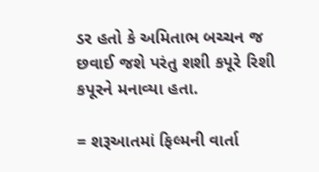ડર હતો કે અમિતાભ બચ્ચન જ છવાઈ જશે પરંતુ શશી કપૂરે રિશી કપૂરને મનાવ્યા હતા.

= શરૂઆતમાં ફિલ્મની વાર્તા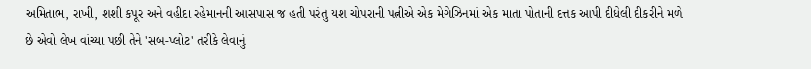અમિતાભ, રાખી, શશી કપૂર અને વહીદા રહેમાનની આસપાસ જ હતી પરંતુ યશ ચોપરાની પત્નીએ એક મેગેઝિનમાં એક માતા પોતાની દત્તક આપી દીધેલી દીકરીને મળે છે એવો લેખ વાંચ્યા પછી તેને 'સબ-પ્લોટ' તરીકે લેવાનું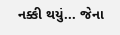નક્કી થયું... જેના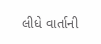લીધે વાર્તાની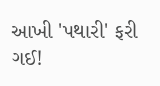આખી 'પથારી' ફરી ગઈ!